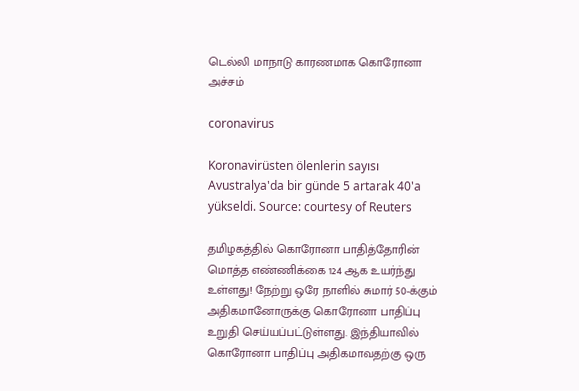டெல்லி மாநாடு காரணமாக கொரோனா அச்சம்

coronavirus

Koronavirüsten ölenlerin sayısı Avustralya'da bir günde 5 artarak 40'a yükseldi. Source: courtesy of Reuters

தமிழகத்தில் கொரோனா பாதித்தோரின் மொத்த எண்ணிக்கை 124 ஆக உயர்ந்து உள்ளது! நேற்று ஒரே நாளில் சுமார் 50-க்கும் அதிகமானோருக்கு கொரோனா பாதிப்பு உறுதி செய்யப்பட்டுள்ளது. இந்தியாவில் கொரோனா பாதிப்பு அதிகமாவதற்கு ஒரு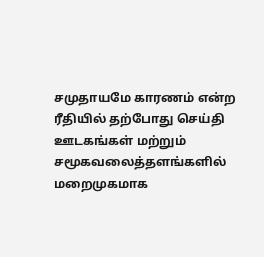சமுதாயமே காரணம் என்ற ரீதியில் தற்போது செய்தி ஊடகங்கள் மற்றும் சமூகவலைத்தளங்களில் மறைமுகமாக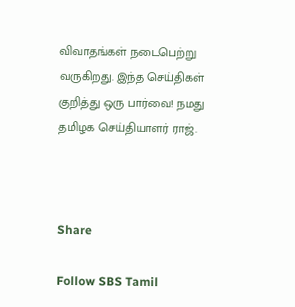விவாதங்கள் நடைபெற்று வருகிறது. இந்த செய்திகள் குறித்து ஒரு பார்வை! நமது தமிழக செய்தியாளர் ராஜ்.



Share

Follow SBS Tamil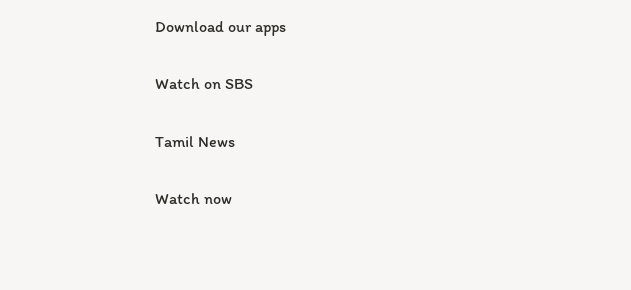Download our apps

Watch on SBS

Tamil News

Watch now